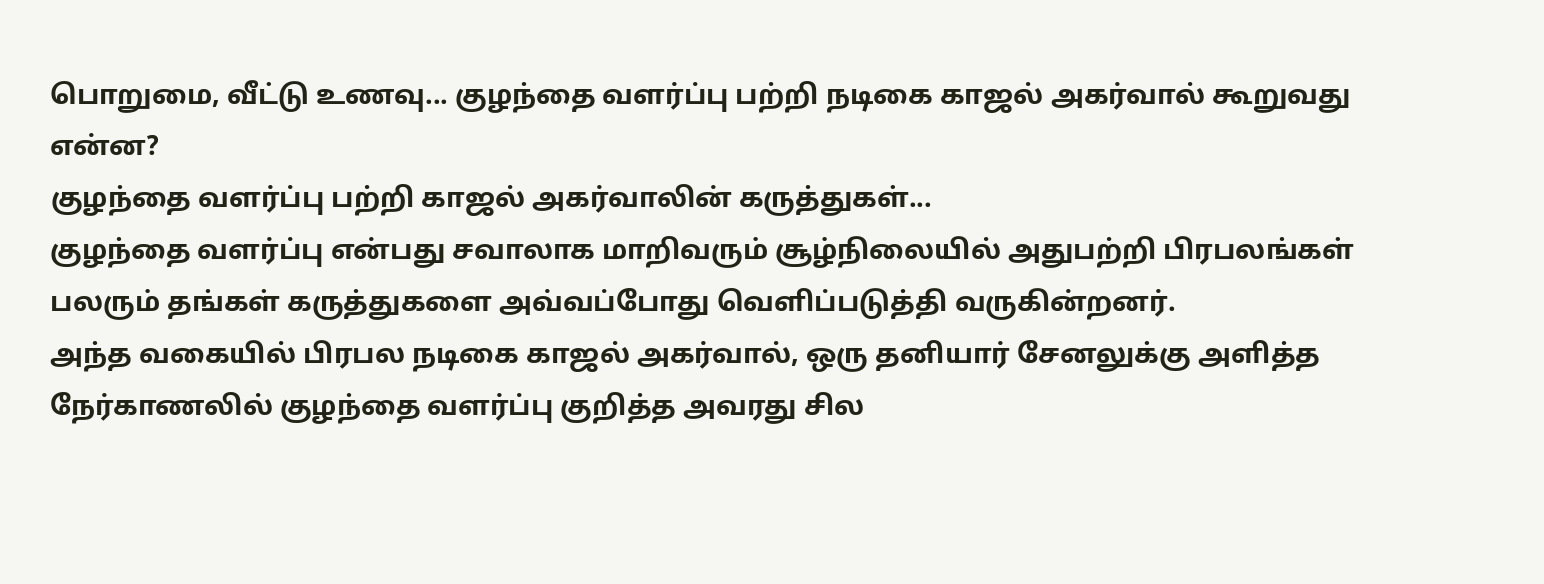பொறுமை, வீட்டு உணவு... குழந்தை வளர்ப்பு பற்றி நடிகை காஜல் அகர்வால் கூறுவது என்ன?
குழந்தை வளர்ப்பு பற்றி காஜல் அகர்வாலின் கருத்துகள்...
குழந்தை வளர்ப்பு என்பது சவாலாக மாறிவரும் சூழ்நிலையில் அதுபற்றி பிரபலங்கள் பலரும் தங்கள் கருத்துகளை அவ்வப்போது வெளிப்படுத்தி வருகின்றனர்.
அந்த வகையில் பிரபல நடிகை காஜல் அகர்வால், ஒரு தனியார் சேனலுக்கு அளித்த நேர்காணலில் குழந்தை வளர்ப்பு குறித்த அவரது சில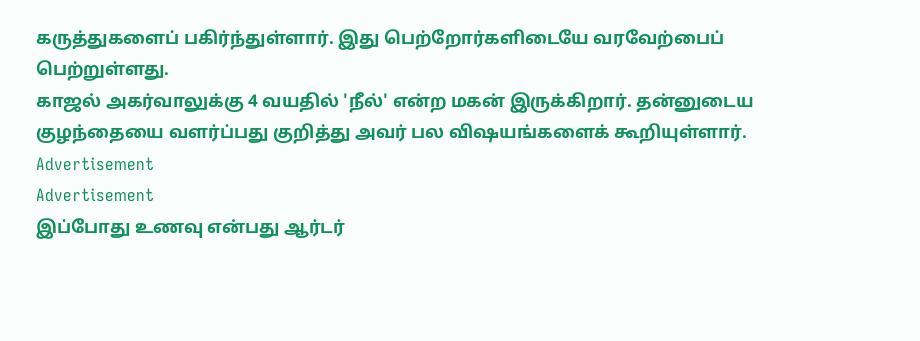கருத்துகளைப் பகிர்ந்துள்ளார். இது பெற்றோர்களிடையே வரவேற்பைப் பெற்றுள்ளது.
காஜல் அகர்வாலுக்கு 4 வயதில் 'நீல்' என்ற மகன் இருக்கிறார். தன்னுடைய குழந்தையை வளர்ப்பது குறித்து அவர் பல விஷயங்களைக் கூறியுள்ளார்.
Advertisement
Advertisement
இப்போது உணவு என்பது ஆர்டர்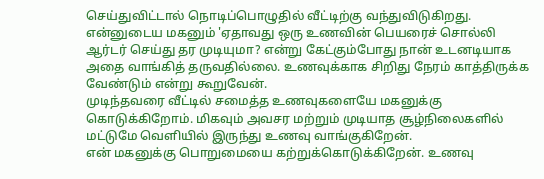செய்துவிட்டால் நொடிப்பொழுதில் வீட்டிற்கு வந்துவிடுகிறது. என்னுடைய மகனும் 'ஏதாவது ஒரு உணவின் பெயரைச் சொல்லி ஆர்டர் செய்து தர முடியுமா? என்று கேட்கும்போது நான் உடனடியாக அதை வாங்கித் தருவதில்லை. உணவுக்காக சிறிது நேரம் காத்திருக்க வேண்டும் என்று கூறுவேன்.
முடிந்தவரை வீட்டில் சமைத்த உணவுகளையே மகனுக்கு கொடுக்கிறோம். மிகவும் அவசர மற்றும் முடியாத சூழ்நிலைகளில் மட்டுமே வெளியில் இருந்து உணவு வாங்குகிறேன்.
என் மகனுக்கு பொறுமையை கற்றுக்கொடுக்கிறேன். உணவு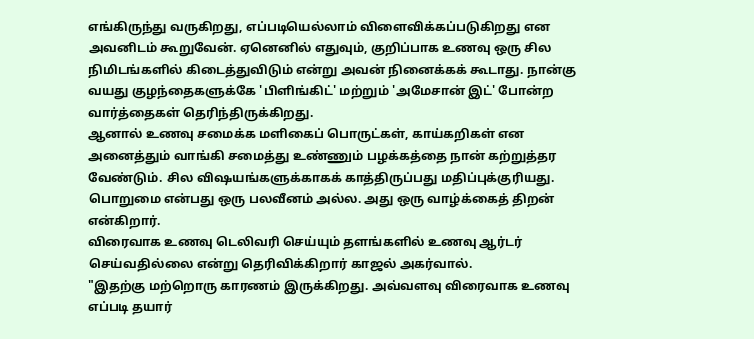எங்கிருந்து வருகிறது, எப்படியெல்லாம் விளைவிக்கப்படுகிறது என அவனிடம் கூறுவேன். ஏனெனில் எதுவும், குறிப்பாக உணவு ஒரு சில நிமிடங்களில் கிடைத்துவிடும் என்று அவன் நினைக்கக் கூடாது. நான்கு வயது குழந்தைகளுக்கே 'பிளிங்கிட்' மற்றும் 'அமேசான் இட்' போன்ற வார்த்தைகள் தெரிந்திருக்கிறது.
ஆனால் உணவு சமைக்க மளிகைப் பொருட்கள், காய்கறிகள் என அனைத்தும் வாங்கி சமைத்து உண்ணும் பழக்கத்தை நான் கற்றுத்தர வேண்டும். சில விஷயங்களுக்காகக் காத்திருப்பது மதிப்புக்குரியது. பொறுமை என்பது ஒரு பலவீனம் அல்ல. அது ஒரு வாழ்க்கைத் திறன் என்கிறார்.
விரைவாக உணவு டெலிவரி செய்யும் தளங்களில் உணவு ஆர்டர் செய்வதில்லை என்று தெரிவிக்கிறார் காஜல் அகர்வால்.
"இதற்கு மற்றொரு காரணம் இருக்கிறது. அவ்வளவு விரைவாக உணவு எப்படி தயார்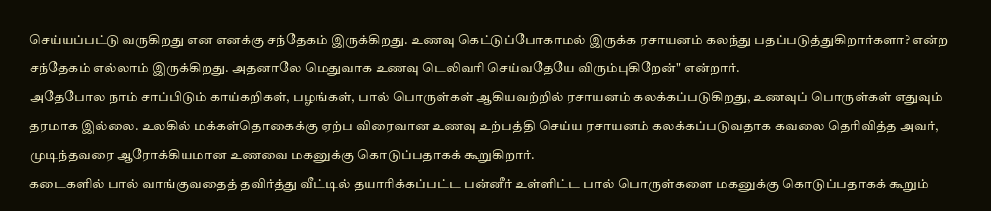செய்யப்பட்டு வருகிறது என எனக்கு சந்தேகம் இருக்கிறது. உணவு கெட்டுப்போகாமல் இருக்க ரசாயனம் கலந்து பதப்படுத்துகிறார்களா? என்ற சந்தேகம் எல்லாம் இருக்கிறது. அதனாலே மெதுவாக உணவு டெலிவரி செய்வதேயே விரும்புகிறேன்" என்றார்.
அதேபோல நாம் சாப்பிடும் காய்கறிகள், பழங்கள், பால் பொருள்கள் ஆகியவற்றில் ரசாயனம் கலக்கப்படுகிறது, உணவுப் பொருள்கள் எதுவும் தரமாக இல்லை. உலகில் மக்கள்தொகைக்கு ஏற்ப விரைவான உணவு உற்பத்தி செய்ய ரசாயனம் கலக்கப்படுவதாக கவலை தெரிவித்த அவர், முடிந்தவரை ஆரோக்கியமான உணவை மகனுக்கு கொடுப்பதாகக் கூறுகிறார்.
கடைகளில் பால் வாங்குவதைத் தவிர்த்து வீட்டில் தயாரிக்கப்பட்ட பன்னீர் உள்ளிட்ட பால் பொருள்களை மகனுக்கு கொடுப்பதாகக் கூறும்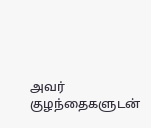அவர் குழந்தைகளுடன்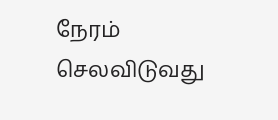நேரம் செலவிடுவது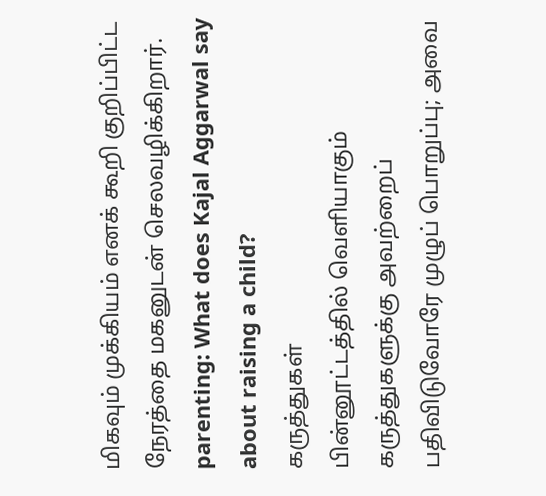மிகவும் முக்கியம் எனக் கூறி குறிப்பிட்ட நேரத்தை மகனுடன் செலவழிக்கிறார்.
parenting: What does Kajal Aggarwal say about raising a child?
கருத்துகள்
பின்னூட்டத்தில் வெளியாகும் கருத்துகளுக்கு அவற்றைப் பதிவிடுவோரே முழுப் பொறுப்பு; அவை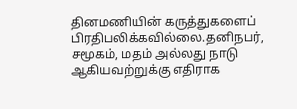தினமணியின் கருத்துகளைப் பிரதிபலிக்கவில்லை.தனிநபர், சமூகம், மதம் அல்லது நாடு ஆகியவற்றுக்கு எதிராக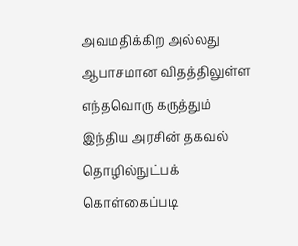அவமதிக்கிற அல்லது ஆபாசமான விதத்திலுள்ள எந்தவொரு கருத்தும் இந்திய அரசின் தகவல் தொழில்நுட்பக் கொள்கைப்படி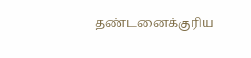தண்டனைக்குரிய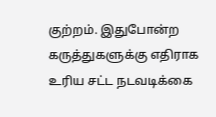குற்றம். இதுபோன்ற கருத்துகளுக்கு எதிராக உரிய சட்ட நடவடிக்கை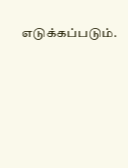எடுக்கப்படும்.